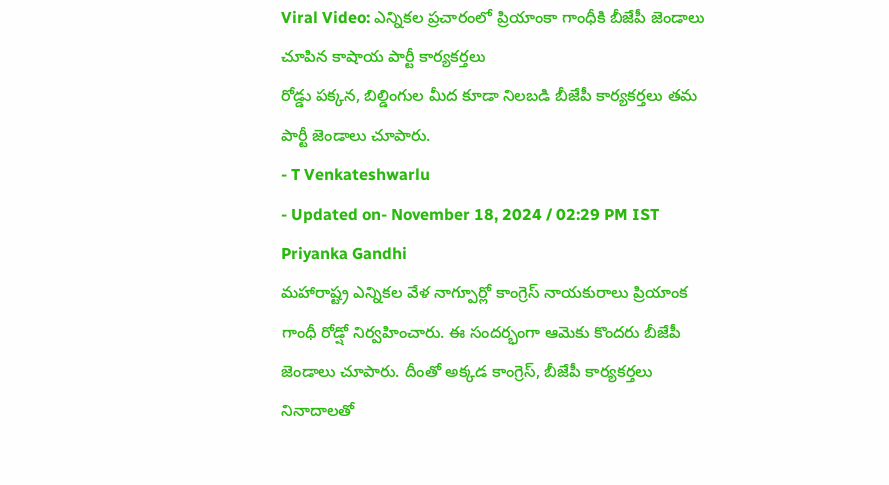Viral Video: ఎన్నికల ప్రచారంలో ప్రియాంకా గాంధీకి బీజేపీ జెండాలు చూపిన కాషాయ పార్టీ కార్యకర్తలు
రోడ్డు పక్కన, బిల్డింగుల మీద కూడా నిలబడి బీజేపీ కార్యకర్తలు తమ పార్టీ జెండాలు చూపారు.
- T Venkateshwarlu
- Updated on- November 18, 2024 / 02:29 PM IST
Priyanka Gandhi
మహారాష్ట్ర ఎన్నికల వేళ నాగ్పూర్లో కాంగ్రెస్ నాయకురాలు ప్రియాంక గాంధీ రోడ్షో నిర్వహించారు. ఈ సందర్భంగా ఆమెకు కొందరు బీజేపీ జెండాలు చూపారు. దీంతో అక్కడ కాంగ్రెస్, బీజేపీ కార్యకర్తలు నినాదాలతో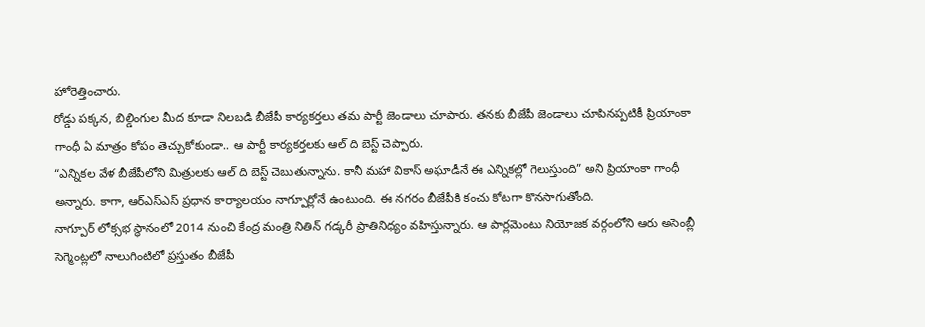హోరెత్తించారు.
రోడ్డు పక్కన, బిల్డింగుల మీద కూడా నిలబడి బీజేపీ కార్యకర్తలు తమ పార్టీ జెండాలు చూపారు. తనకు బీజేపీ జెండాలు చూపినప్పటికీ ప్రియాంకా గాంధీ ఏ మాత్రం కోపం తెచ్చుకోకుండా.. ఆ పార్టీ కార్యకర్తలకు ఆల్ ది బెస్ట్ చెప్పారు.
“ఎన్నికల వేళ బీజేపీలోని మిత్రులకు ఆల్ ది బెస్ట్ చెబుతున్నాను. కానీ మహా వికాస్ అఘాడీనే ఈ ఎన్నికల్లో గెలుస్తుంది” అని ప్రియాంకా గాంధీ అన్నారు. కాగా, ఆర్ఎస్ఎస్ ప్రధాన కార్యాలయం నాగ్పూర్లోనే ఉంటుంది. ఈ నగరం బీజేపీకి కంచు కోటగా కొనసాగుతోంది.
నాగ్పూర్ లోక్సభ స్థానంలో 2014 నుంచి కేంద్ర మంత్రి నితిన్ గడ్కరీ ప్రాతినిధ్యం వహిస్తున్నారు. ఆ పార్లమెంటు నియోజక వర్గంలోని ఆరు అసెంబ్లీ సెగ్మెంట్లలో నాలుగింటిలో ప్రస్తుతం బీజేపీ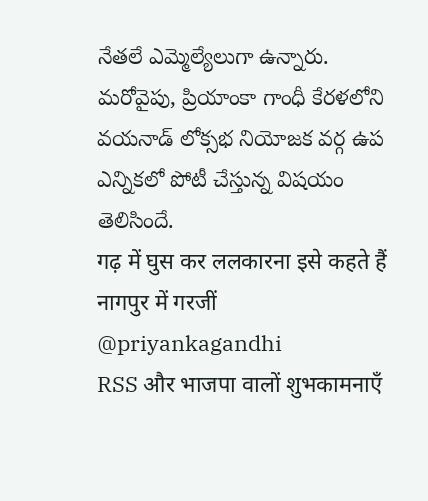నేతలే ఎమ్మెల్యేలుగా ఉన్నారు. మరోవైపు, ప్రియాంకా గాంధీ కేరళలోని వయనాడ్ లోక్సభ నియోజక వర్గ ఉప ఎన్నికలో పోటీ చేస్తున్న విషయం తెలిసిందే.
गढ़ में घुस कर ललकारना इसे कहते हैं
नागपुर में गरजीं @priyankagandhi
RSS और भाजपा वालों शुभकामनाएँ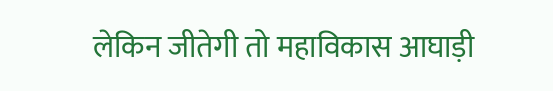लेकिन जीतेगी तो महाविकास आघाड़ी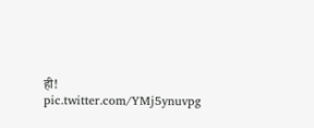ही! pic.twitter.com/YMj5ynuvpg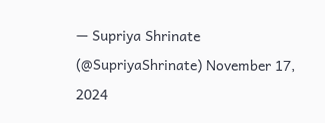— Supriya Shrinate (@SupriyaShrinate) November 17, 2024